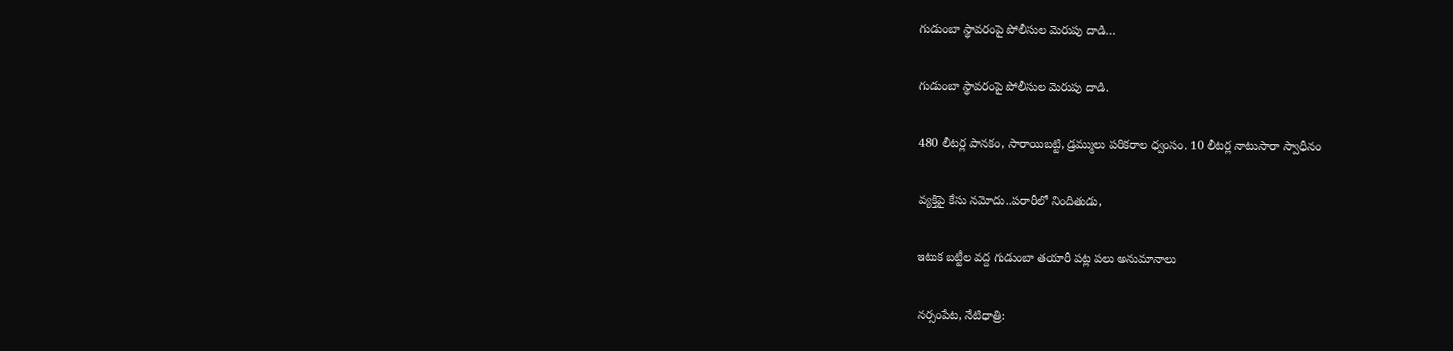గుడుంబా స్థావరంపై పోలీసుల మెరుపు దాడి…

గుడుంబా స్థావరంపై పోలీసుల మెరుపు దాడి.

480 లీటర్ల పానకం, సారాయిబట్టి, డ్రమ్ములు పరికరాల ధ్వంసం. 10 లీటర్ల నాటుసారా స్వాధీనం

వ్యక్తిపై కేసు నమోదు..పరారీలో నిందితుడు,

ఇటుక బట్టీల వద్ద గుడుంబా తయారీ పట్ల పలు అనుమానాలు

నర్సంపేట, నేటిధాత్రి: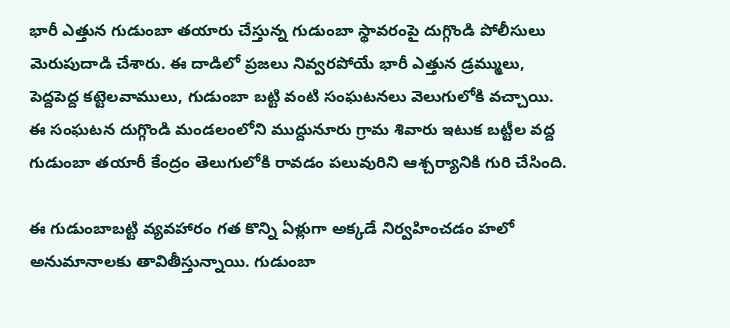భారీ ఎత్తున గుడుంబా తయారు చేస్తున్న గుడుంబా స్థావరంపై దుగ్గొండి పోలీసులు మెరుపుదాడి చేశారు. ఈ దాడిలో ప్రజలు నివ్వరపోయే భారీ ఎత్తున డ్రమ్ములు, పెద్దపెద్ద కట్టెలవాములు, గుడుంబా బట్టి వంటి సంఘటనలు వెలుగులోకి వచ్చాయి. ఈ సంఘటన దుగ్గొండి మండలంలోని ముద్దునూరు గ్రామ శివారు ఇటుక బట్టీల వద్ద గుడుంబా తయారీ కేంద్రం తెలుగులోకి రావడం పలువురిని ఆశ్చర్యానికి గురి చేసింది.

ఈ గుడుంబాబట్టి వ్యవహారం గత కొన్ని ఏళ్లుగా అక్కడే నిర్వహించడం హలో అనుమానాలకు తావితీస్తున్నాయి. గుడుంబా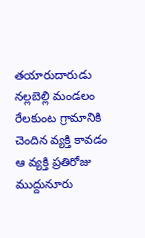తయారుదారుడు నల్లబెల్లి మండలం రేలకుంట గ్రామానికి చెందిన వ్యక్తి కావడం ఆ వ్యక్తి ప్రతిరోజు ముద్దునూరు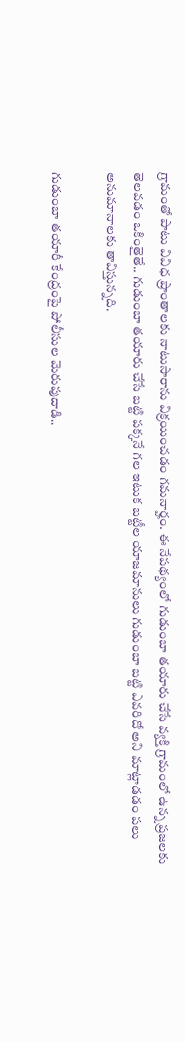గ్రామంతో పాటు వివిధ ప్రాంతాలకు నాటుసారాను విక్రయించడం గమనార్హం. ఈ నేపథ్యంలో గుడుంబా తయారు చేసే వ్యక్తి గ్రామంలో ఉన్న ప్రజలకు తెలవడం ఒకింతైతే.. గుడుంబా తయారు చేసే బట్టి పక్కనే గల ఇటుక బట్టీల యాజమానులు గుడుంబా బట్టి ఎవరిదో అని మాట్లాడడం పలు అనుమానాలకు తావిస్తున్నది.

గుడుంబా తయారీ కేంద్రంపై పోలీసుల మెరుపుదాడి..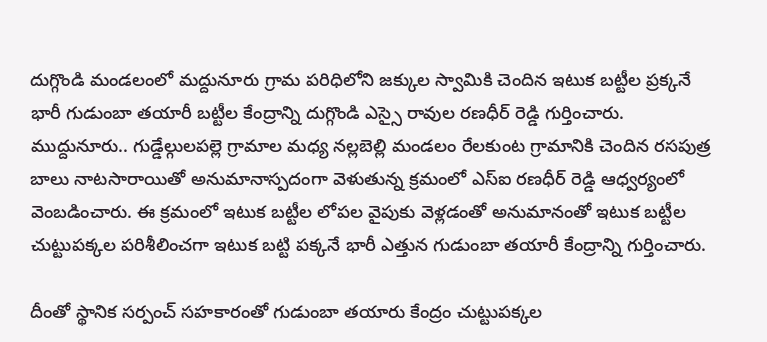దుగ్గొండి మండలంలో మద్దునూరు గ్రామ పరిధిలోని జక్కుల స్వామికి చెందిన ఇటుక బట్టీల ప్రక్కనే భారీ గుడుంబా తయారీ బట్టీల కేంద్రాన్ని దుగ్గొండి ఎస్సై రావుల రణధీర్ రెడ్డి గుర్తించారు. ముద్దునూరు.. గుడ్డేల్గులపల్లె గ్రామాల మధ్య నల్లబెల్లి మండలం రేలకుంట గ్రామానికి చెందిన రసపుత్ర బాలు నాటసారాయితో అనుమానాస్పదంగా వెళుతున్న క్రమంలో ఎస్ఐ రణధీర్ రెడ్డి ఆధ్వర్యంలో వెంబడించారు. ఈ క్రమంలో ఇటుక బట్టీల లోపల వైపుకు వెళ్లడంతో అనుమానంతో ఇటుక బట్టీల చుట్టుపక్కల పరిశీలించగా ఇటుక బట్టి పక్కనే భారీ ఎత్తున గుడుంబా తయారీ కేంద్రాన్ని గుర్తించారు.

దీంతో స్థానిక సర్పంచ్ సహకారంతో గుడుంబా తయారు కేంద్రం చుట్టుపక్కల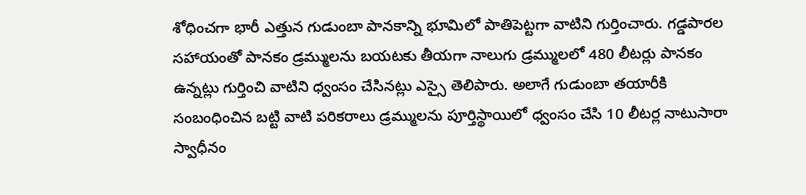శోధించగా భారీ ఎత్తున గుడుంబా పానకాన్ని భూమిలో పాతిపెట్టగా వాటిని గుర్తించారు. గడ్డపారల సహాయంతో పానకం డ్రమ్ములను బయటకు తీయగా నాలుగు డ్రమ్ములలో 480 లీటర్లు పానకం ఉన్నట్లు గుర్తించి వాటిని ధ్వంసం చేసినట్లు ఎస్సై తెలిపారు. అలాగే గుడుంబా తయారీకి సంబంధించిన బట్టి వాటి పరికరాలు డ్రమ్ములను పూర్తిస్థాయిలో ధ్వంసం చేసి 10 లీటర్ల నాటుసారా స్వాధీనం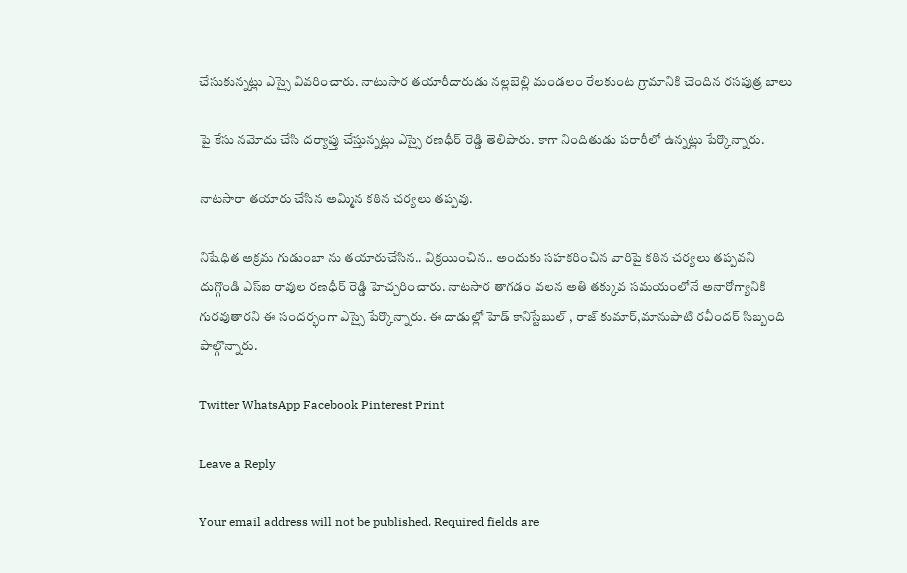చేసుకున్నట్లు ఎస్సై వివరించారు. నాటుసార తయారీదారుడు నల్లబెల్లి మండలం రేలకుంట గ్రామానికి చెందిన రసపుత్ర బాలు

పై కేసు నమోదు చేసి దర్యాప్తు చేస్తున్నట్లు ఎస్సై రణధీర్ రెడ్డి తెలిపారు. కాగా నిందితుడు పరారీలో ఉన్నట్లు పేర్కొన్నారు.

నాటసారా తయారు చేసిన అమ్మిన కఠిన చర్యలు తప్పవు.

నిషేధిత అక్రమ గుడుంబా ను తయారుచేసిన.. విక్రయించిన.. అందుకు సహకరించిన వారిపై కఠిన చర్యలు తప్పవని
దుగ్గొండి ఎస్ఐ రావుల రణధీర్ రెడ్డి హెచ్చరించారు. నాటసార తాగడం వలన అతి తక్కువ సమయంలోనే అనారోగ్యానికి గురవుతారని ఈ సందర్భంగా ఎస్సై పేర్కొన్నారు. ఈ దాడుల్లో హెడ్ కానిస్టేబుల్ , రాజ్ కుమార్,మానుపాటి రవీందర్ సిబ్బంది పాల్గొన్నారు.

Twitter WhatsApp Facebook Pinterest Print

Leave a Reply

Your email address will not be published. Required fields are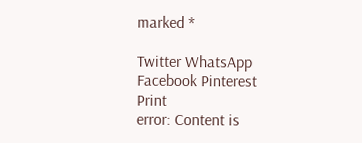marked *

Twitter WhatsApp Facebook Pinterest Print
error: Content is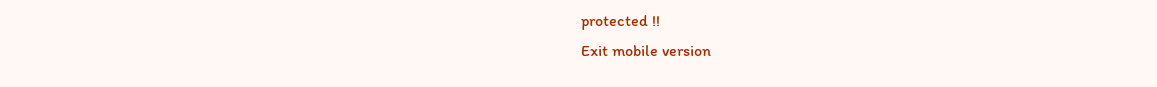protected !!
Exit mobile version